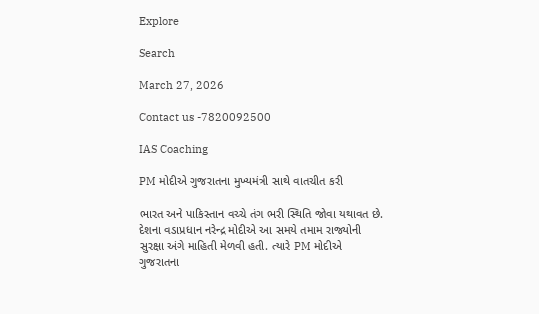Explore

Search

March 27, 2026

Contact us -7820092500

IAS Coaching

PM મોદીએ ગુજરાતના મુખ્યમંત્રી સાથે વાતચીત કરી

ભારત અને પાકિસ્તાન વચ્ચે તંગ ભરી સ્થિતિ જોવા યથાવત છે. દેશના વડાપ્રધાન નરેન્દ્ર મોદીએ આ સમયે તમામ રાજ્યોની સુરક્ષા અંગે માહિતી મેળવી હતી. ત્યારે PM મોદીએ ગુજરાતના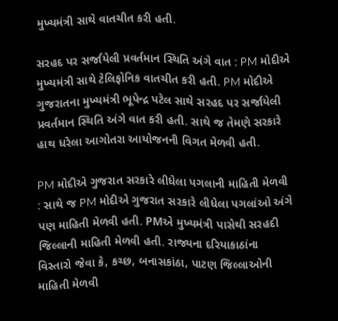મુખ્યમંત્રી સાથે વાતચીત કરી હતી.

સરહદ પર સર્જાયેલી પ્રવર્તમાન સ્થિતિ અંગે વાત : PM મોદીએ મુખ્યમંત્રી સાથે ટેલિફોનિક વાતચીત કરી હતી. PM મોદીએ ગુજરાતના મુખ્યમંત્રી ભૂપેન્દ્ર પટેલ સાથે સરહદ પર સર્જાયેલી પ્રવર્તમાન સ્થિતિ અંગે વાત કરી હતી. સાથે જ તેમણે સરકારે હાથ ધરેલા આગોતરા આયોજનની વિગત મેળવી હતી.

PM મોદીએ ગુજરાત સરકારે લીધેલા પગલાની માહિતી મેળવી : સાથે જ PM મોદીએ ગુજરાત સરકારે લીધેલા પગલાંઓ અંગે પણ માહિતી મેળવી હતી. PMએ મુખ્યમંત્રી પાસેથી સરહદી જિલ્લાની માહિતી મેળવી હતી. રાજ્યના દરિયાકાઠાંના વિસ્તારો જેવા કે, કચ્છ, બનાસકાંઠા, પાટણ જિલ્લાઓની માહિતી મેળવી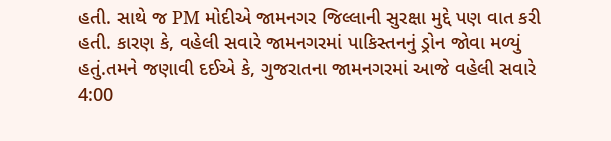હતી. સાથે જ PM મોદીએ જામનગર જિલ્લાની સુરક્ષા મુદ્દે પણ વાત કરી હતી. કારણ કે, વહેલી સવારે જામનગરમાં પાકિસ્તનનું ડ્રોન જોવા મળ્યું હતું.તમને જણાવી દઈએ કે, ગુજરાતના જામનગરમાં આજે વહેલી સવારે 4:00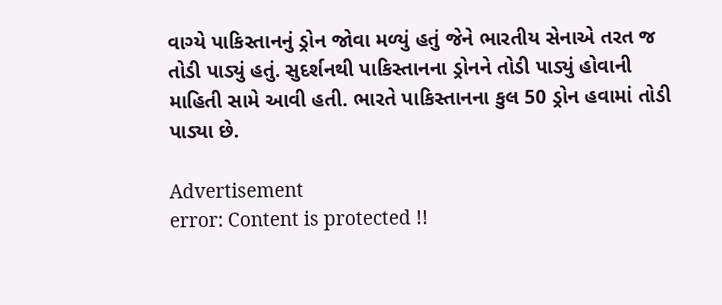વાગ્યે પાકિસ્તાનનું ડ્રોન જોવા મળ્યું હતું જેને ભારતીય સેનાએ તરત જ તોડી પાડ્યું હતું. સુદર્શનથી પાકિસ્તાનના ડ્રોનને તોડી પાડ્યું હોવાની માહિતી સામે આવી હતી. ભારતે પાકિસ્તાનના કુલ 50 ડ્રોન હવામાં તોડી પાડ્યા છે.

Advertisement
error: Content is protected !!